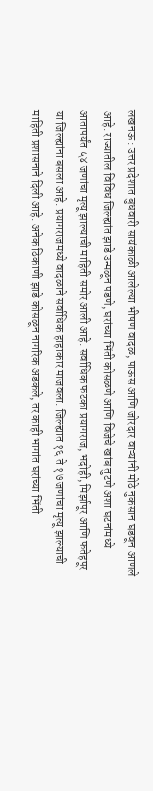लखनऊ : उत्तर प्रदेशात बुधवारी सायंकाळी आलेल्या भीषण वादळ, पाऊस आणि जोरदार वाऱ्यांनी मोठे नुकसान घडवून आणले आहे. राज्यातील विविध जिल्ह्यांत झाडे उन्मळून पडणे, घरांच्या भिंती कोसळणे आणि विजेचे खांब तुटणे अशा घटनांमध्ये आतापर्यंत ५४ जणांचा मृत्यू झाल्याची माहिती समोर आली आहे. सर्वाधिक फटका प्रयागराज, भदोही, मिर्झापूर आणि फतेहपूर या जिल्ह्यांना बसला आहे. प्रयागराजमध्ये वादळाने सर्वाधिक हाहाकार माजवला. जिल्ह्यात १६ ते १७ जणांचा मृत्यू झाल्याची माहिती प्रशासनाने दिली आहे. अनेक ठिकाणी झाडे कोसळून नागरिक अडकले, तर काही भागांत घरांच्या भिंती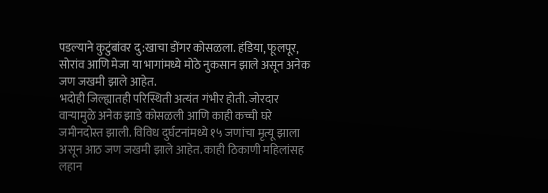पडल्याने कुटुंबांवर दु:खाचा डोंगर कोसळला. हंडिया, फूलपूर, सोरांव आणि मेजा या भागांमध्ये मोठे नुकसान झाले असून अनेक जण जखमी झाले आहेत.
भदोही जिल्ह्यातही परिस्थिती अत्यंत गंभीर होती. जोरदार वाऱ्यामुळे अनेक झाडे कोसळली आणि काही कच्ची घरे जमीनदोस्त झाली. विविध दुर्घटनांमध्ये १५ जणांचा मृत्यू झाला असून आठ जण जखमी झाले आहेत. काही ठिकाणी महिलांसह लहान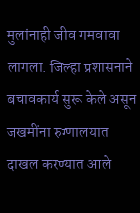मुलांनाही जीव गमवावा लागला. जिल्हा प्रशासनाने बचावकार्य सुरू केले असून जखमींना रुग्णालयात दाखल करण्यात आले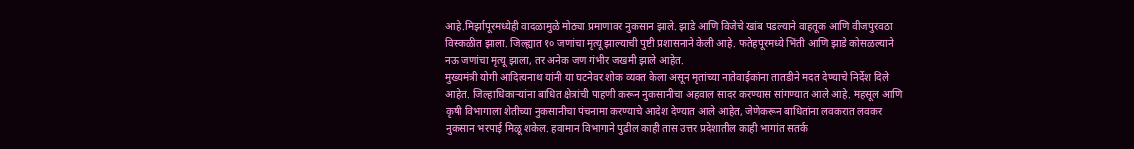आहे.मिर्झापूरमध्येही वादळामुळे मोठ्या प्रमाणावर नुकसान झाले. झाडे आणि विजेचे खांब पडल्याने वाहतूक आणि वीजपुरवठा विस्कळीत झाला. जिल्ह्यात १० जणांचा मृत्यू झाल्याची पुष्टी प्रशासनाने केली आहे. फतेहपूरमध्ये भिंती आणि झाडे कोसळल्याने नऊ जणांचा मृत्यू झाला, तर अनेक जण गंभीर जखमी झाले आहेत.
मुख्यमंत्री योगी आदित्यनाथ यांनी या घटनेवर शोक व्यक्त केला असून मृतांच्या नातेवाईकांना तातडीने मदत देण्याचे निर्देश दिले आहेत. जिल्हाधिकाऱ्यांना बाधित क्षेत्रांची पाहणी करून नुकसानीचा अहवाल सादर करण्यास सांगण्यात आले आहे. महसूल आणि कृषी विभागाला शेतीच्या नुकसानीचा पंचनामा करण्याचे आदेश देण्यात आले आहेत, जेणेकरून बाधितांना लवकरात लवकर नुकसान भरपाई मिळू शकेल. हवामान विभागाने पुढील काही तास उत्तर प्रदेशातील काही भागांत सतर्क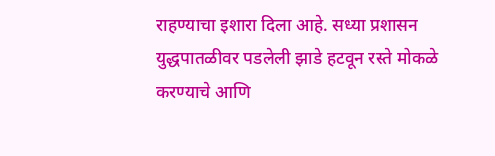राहण्याचा इशारा दिला आहे. सध्या प्रशासन युद्धपातळीवर पडलेली झाडे हटवून रस्ते मोकळे करण्याचे आणि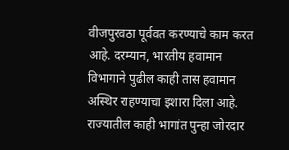वीजपुरवठा पूर्ववत करण्याचे काम करत आहे. दरम्यान, भारतीय हवामान विभागाने पुढील काही तास हवामान अस्थिर राहण्याचा इशारा दिला आहे. राज्यातील काही भागांत पुन्हा जोरदार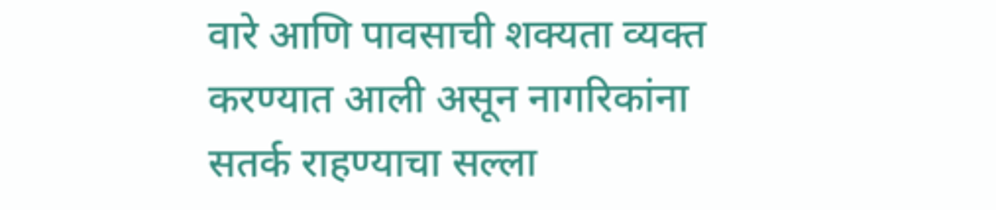वारे आणि पावसाची शक्यता व्यक्त करण्यात आली असून नागरिकांना सतर्क राहण्याचा सल्ला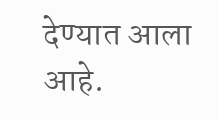देण्यात आला आहे.